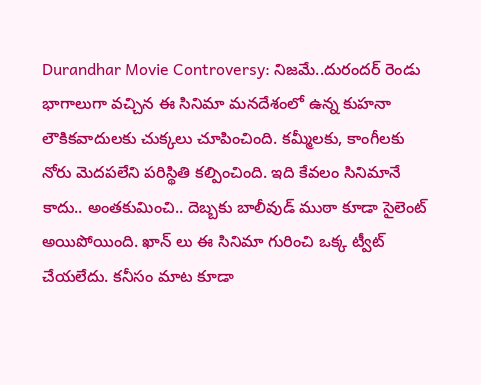Durandhar Movie Controversy: నిజమే..దురందర్ రెండు భాగాలుగా వచ్చిన ఈ సినిమా మనదేశంలో ఉన్న కుహనా లౌకికవాదులకు చుక్కలు చూపించింది. కమ్మీలకు, కాంగీలకు నోరు మెదపలేని పరిస్థితి కల్పించింది. ఇది కేవలం సినిమానే కాదు.. అంతకుమించి.. దెబ్బకు బాలీవుడ్ ముఠా కూడా సైలెంట్ అయిపోయింది. ఖాన్ లు ఈ సినిమా గురించి ఒక్క ట్వీట్ చేయలేదు. కనీసం మాట కూడా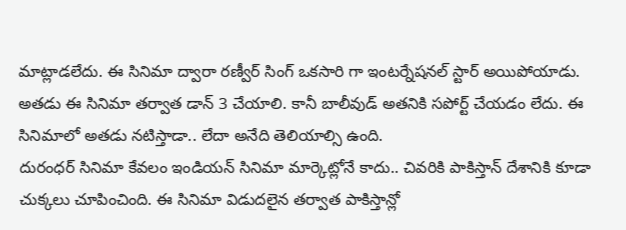మాట్లాడలేదు. ఈ సినిమా ద్వారా రణ్వీర్ సింగ్ ఒకసారి గా ఇంటర్నేషనల్ స్టార్ అయిపోయాడు. అతడు ఈ సినిమా తర్వాత డాన్ 3 చేయాలి. కానీ బాలీవుడ్ అతనికి సపోర్ట్ చేయడం లేదు. ఈ సినిమాలో అతడు నటిస్తాడా.. లేదా అనేది తెలియాల్సి ఉంది.
దురంధర్ సినిమా కేవలం ఇండియన్ సినిమా మార్కెట్లోనే కాదు.. చివరికి పాకిస్తాన్ దేశానికి కూడా చుక్కలు చూపించింది. ఈ సినిమా విడుదలైన తర్వాత పాకిస్తాన్లో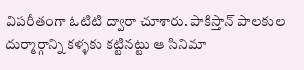విపరీతంగా ఓటిటి ద్వారా చూశారు. పాకిస్తాన్ పాలకుల దుర్మార్గాన్ని కళ్ళకు కట్టినట్టు ఆ సినిమా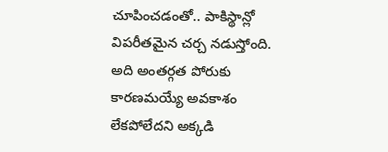చూపించడంతో.. పాకిస్థాన్లో విపరీతమైన చర్చ నడుస్తోంది. అది అంతర్గత పోరుకు కారణమయ్యే అవకాశం లేకపోలేదని అక్కడి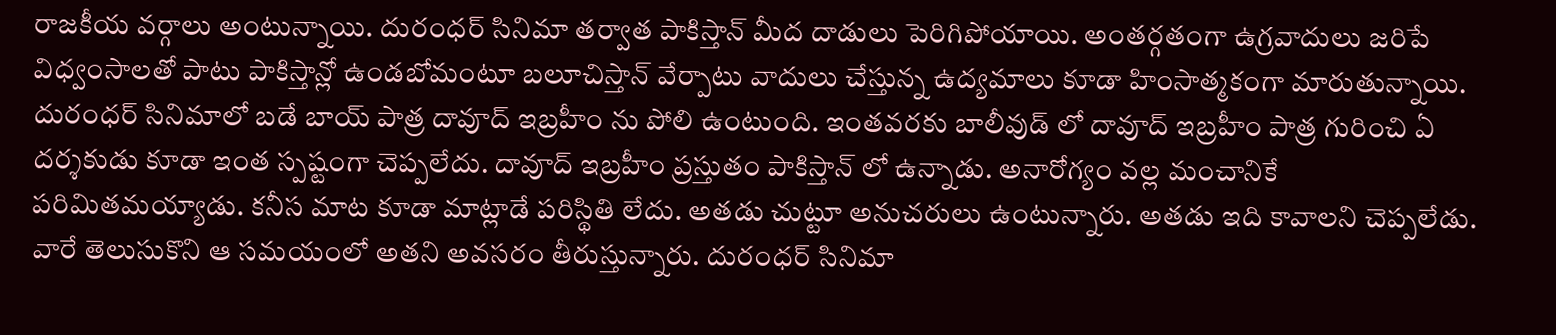రాజకీయ వర్గాలు అంటున్నాయి. దురంధర్ సినిమా తర్వాత పాకిస్తాన్ మీద దాడులు పెరిగిపోయాయి. అంతర్గతంగా ఉగ్రవాదులు జరిపే విధ్వంసాలతో పాటు పాకిస్తాన్లో ఉండబోమంటూ బలూచిస్తాన్ వేర్పాటు వాదులు చేస్తున్న ఉద్యమాలు కూడా హింసాత్మకంగా మారుతున్నాయి.
దురంధర్ సినిమాలో బడే బాయ్ పాత్ర దావూద్ ఇబ్రహీం ను పోలి ఉంటుంది. ఇంతవరకు బాలీవుడ్ లో దావూద్ ఇబ్రహీం పాత్ర గురించి ఏ దర్శకుడు కూడా ఇంత స్పష్టంగా చెప్పలేదు. దావూద్ ఇబ్రహీం ప్రస్తుతం పాకిస్తాన్ లో ఉన్నాడు. అనారోగ్యం వల్ల మంచానికే పరిమితమయ్యాడు. కనీస మాట కూడా మాట్లాడే పరిస్థితి లేదు. అతడు చుట్టూ అనుచరులు ఉంటున్నారు. అతడు ఇది కావాలని చెప్పలేడు. వారే తెలుసుకొని ఆ సమయంలో అతని అవసరం తీరుస్తున్నారు. దురంధర్ సినిమా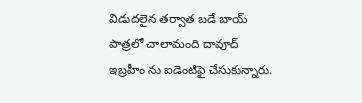విడుదలైన తర్వాత బడే బాయ్ పాత్రలో చాలామంది దావూద్ ఇబ్రహీం ను ఐడెంటిఫై చేసుకున్నారు.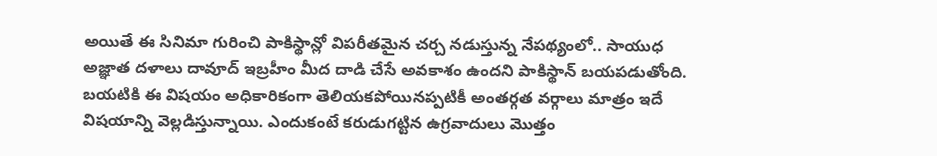అయితే ఈ సినిమా గురించి పాకిస్థాన్లో విపరీతమైన చర్చ నడుస్తున్న నేపథ్యంలో.. సాయుధ అజ్ఞాత దళాలు దావూద్ ఇబ్రహీం మీద దాడి చేసే అవకాశం ఉందని పాకిస్థాన్ బయపడుతోంది.
బయటికి ఈ విషయం అధికారికంగా తెలియకపోయినప్పటికీ అంతర్గత వర్గాలు మాత్రం ఇదే విషయాన్ని వెల్లడిస్తున్నాయి. ఎందుకంటే కరుడుగట్టిన ఉగ్రవాదులు మొత్తం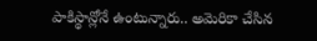పాకిస్థాన్లోనే ఉంటున్నారు.. అమెరికా చేసిన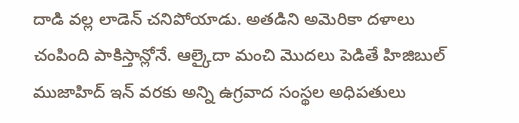దాడి వల్ల లాడెన్ చనిపోయాడు. అతడిని అమెరికా దళాలు చంపింది పాకిస్తాన్లోనే. ఆల్కైదా మంచి మొదలు పెడితే హిజిబుల్ ముజాహిద్ ఇన్ వరకు అన్ని ఉగ్రవాద సంస్థల అధిపతులు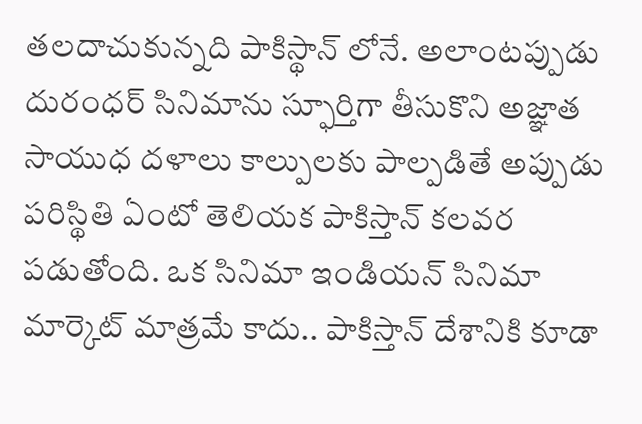తలదాచుకున్నది పాకిస్థాన్ లోనే. అలాంటప్పుడు దురంధర్ సినిమాను స్ఫూర్తిగా తీసుకొని అజ్ఞాత సాయుధ దళాలు కాల్పులకు పాల్పడితే అప్పుడు పరిస్థితి ఏంటో తెలియక పాకిస్తాన్ కలవర పడుతోంది. ఒక సినిమా ఇండియన్ సినిమా మార్కెట్ మాత్రమే కాదు.. పాకిస్తాన్ దేశానికి కూడా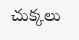చుక్కలు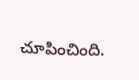చూపించింది.